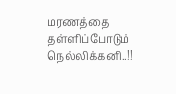மரணத்தை தள்ளிப்போடும் நெல்லிக்கனி..!!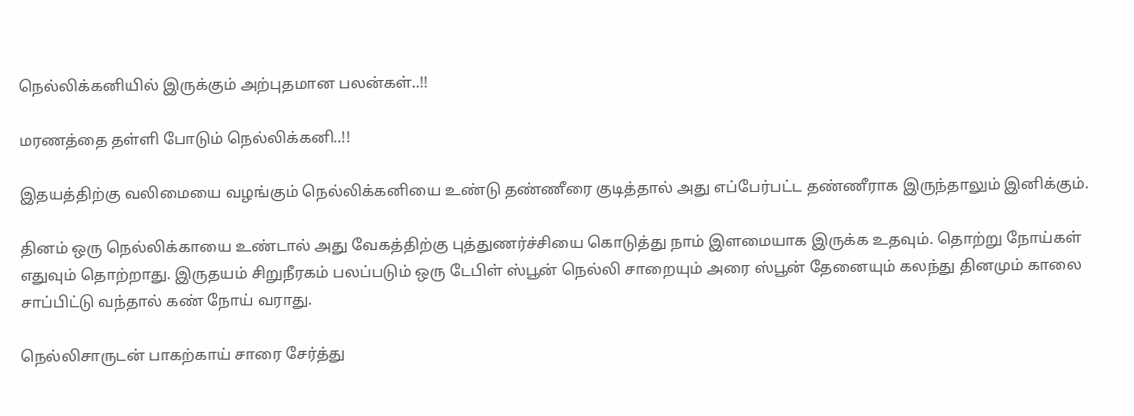நெல்லிக்கனியில் இருக்கும் அற்புதமான பலன்கள்..!!

மரணத்தை தள்ளி போடும் நெல்லிக்கனி..!!

இதயத்திற்கு வலிமையை வழங்கும் நெல்லிக்கனியை உண்டு தண்ணீரை குடித்தால் அது எப்பேர்பட்ட தண்ணீராக இருந்தாலும் இனிக்கும்.

தினம் ஒரு நெல்லிக்காயை உண்டால் அது வேகத்திற்கு புத்துணர்ச்சியை கொடுத்து நாம் இளமையாக இருக்க உதவும். தொற்று நோய்கள் எதுவும் தொற்றாது. இருதயம் சிறுநீரகம் பலப்படும் ஒரு டேபிள் ஸ்பூன் நெல்லி சாறையும் அரை ஸ்பூன் தேனையும் கலந்து தினமும் காலை சாப்பிட்டு வந்தால் கண் நோய் வராது.

நெல்லிசாருடன் பாகற்காய் சாரை சேர்த்து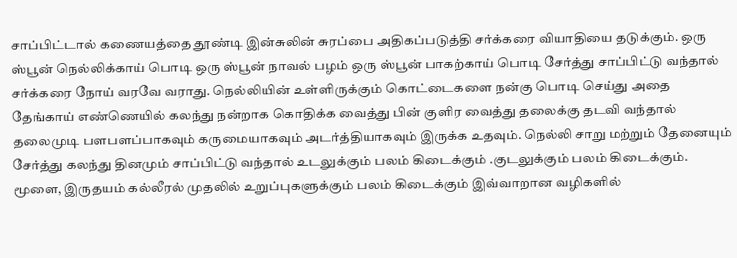சாப்பிட்டால் கணையத்தை தூண்டி இன்சுலின் சுரப்பை அதிகப்படுத்தி சர்க்கரை வியாதியை தடுக்கும். ஒரு ஸ்பூன் நெல்லிக்காய் பொடி ஒரு ஸ்பூன் நாவல் பழம் ஒரு ஸ்பூன் பாகற்காய் பொடி சேர்த்து சாப்பிட்டு வந்தால் சர்க்கரை நோய் வரவே வராது. நெல்லியின் உள்ளிருக்கும் கொட்டைகளை நன்கு பொடி செய்து அதை தேங்காய் எண்ணெயில் கலந்து நன்றாக கொதிக்க வைத்து பின் குளிர வைத்து தலைக்கு தடவி வந்தால் தலைமுடி பளபளப்பாகவும் கருமையாகவும் அடர்த்தியாகவும் இருக்க உதவும். நெல்லி சாறு மற்றும் தேனையும் சேர்த்து கலந்து தினமும் சாப்பிட்டு வந்தால் உடலுக்கும் பலம் கிடைக்கும் .குடலுக்கும் பலம் கிடைக்கும். மூளை, இருதயம் கல்லீரல் முதலில் உறுப்புகளுக்கும் பலம் கிடைக்கும் இவ்வாறான வழிகளில்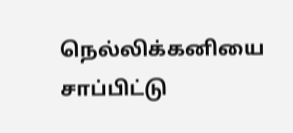நெல்லிக்கனியை சாப்பிட்டு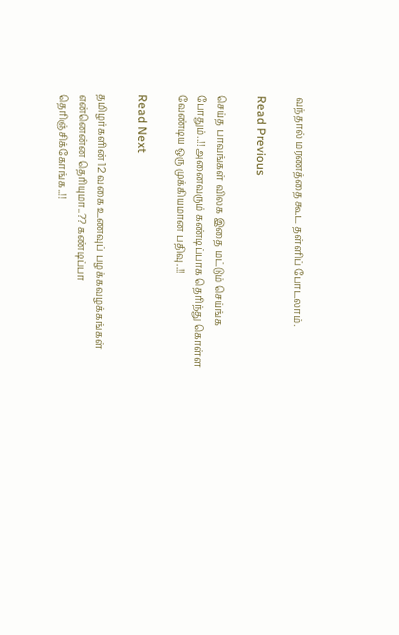வந்தால் மரணத்தை கூட தள்ளிப் போடலாம்.

Read Previous

செய்த பாவங்கள் விலக இதை மட்டும் செய்ங்க போதும்..!! அனைவரும் கண்டிப்பாக தெரிந்து கொள்ள வேண்டிய ஒரு முக்கியமான பதிவு..!!

Read Next

தமிழர்களின் 12 வகை உணவுப் பழக்கவழக்கங்கள் என்னென்ன தெரியுமா..?? கண்டிப்பா தெரிஞ்சிக்கோங்க..!!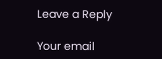Leave a Reply

Your email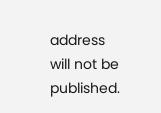address will not be published.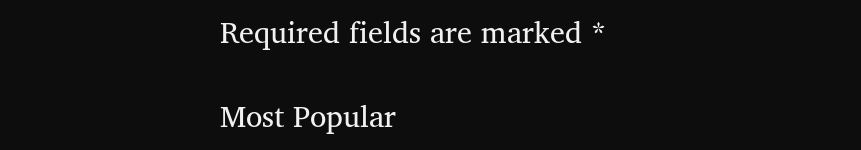Required fields are marked *

Most Popular